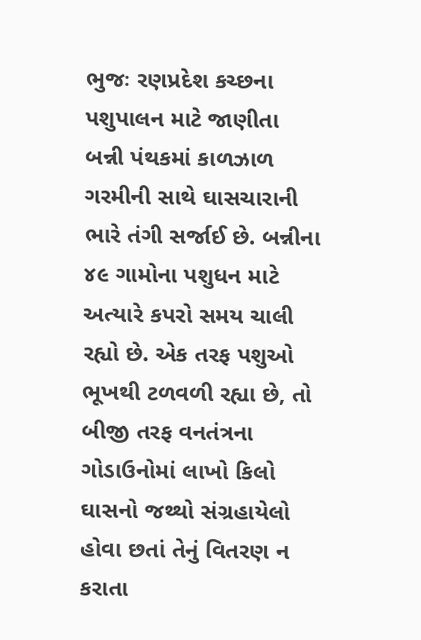ભુજઃ રણપ્રદેશ કચ્છના પશુપાલન માટે જાણીતા બન્ની પંથકમાં કાળઝાળ ગરમીની સાથે ઘાસચારાની ભારે તંગી સર્જાઈ છે. બન્નીના ૪૯ ગામોના પશુધન માટે અત્યારે કપરો સમય ચાલી રહ્યો છે. એક તરફ પશુઓ ભૂખથી ટળવળી રહ્યા છે, તો બીજી તરફ વનતંત્રના ગોડાઉનોમાં લાખો કિલો ઘાસનો જથ્થો સંગ્રહાયેલો હોવા છતાં તેનું વિતરણ ન કરાતા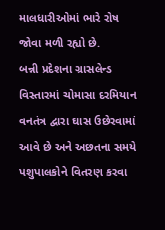માલધારીઓમાં ભારે રોષ જોવા મળી રહ્યો છે.
બન્ની પ્રદેશના ગ્રાસલેન્ડ વિસ્તારમાં ચોમાસા દરમિયાન વનતંત્ર દ્વારા ઘાસ ઉછેરવામાં આવે છે અને અછતના સમયે પશુપાલકોને વિતરણ કરવા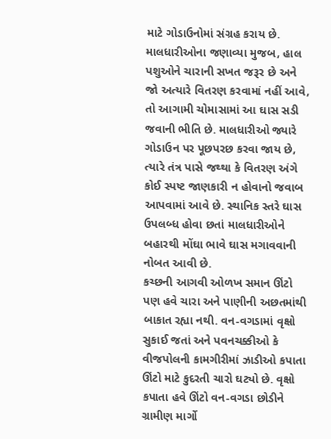માટે ગોડાઉનોમાં સંગ્રહ કરાય છે. માલધારીઓના જણાવ્યા મુજબ, હાલ પશુઓને ચારાની સખત જરૂર છે અને જો અત્યારે વિતરણ કરવામાં નહીં આવે, તો આગામી ચોમાસામાં આ ઘાસ સડી જવાની ભીતિ છે. માલધારીઓ જ્યારે ગોડાઉન પર પૂછપરછ કરવા જાય છે, ત્યારે તંત્ર પાસે જથ્થા કે વિતરણ અંગે કોઈ સ્પષ્ટ જાણકારી ન હોવાનો જવાબ આપવામાં આવે છે. સ્થાનિક સ્તરે ઘાસ ઉપલબ્ધ હોવા છતાં માલધારીઓને બહારથી મોંઘા ભાવે ઘાસ મગાવવાની નોબત આવી છે.
કચ્છની આગવી ઓળખ સમાન ઊંટો પણ હવે ચારા અને પાણીની અછતમાંથી બાકાત રહ્યા નથી. વન-વગડામાં વૃક્ષો સુકાઈ જતાં અને પવનચક્કીઓ કે વીજપોલની કામગીરીમાં ઝાડીઓ કપાતા ઊંટો માટે કુદરતી ચારો ઘટ્યો છે. વૃક્ષો કપાતા હવે ઊંટો વન-વગડા છોડીને ગ્રામીણ માર્ગો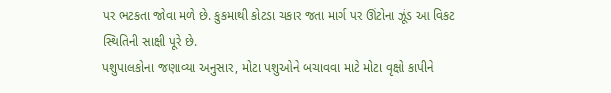પર ભટકતા જોવા મળે છે. કુકમાથી કોટડા ચકાર જતા માર્ગ પર ઊંટોના ઝૂંડ આ વિકટ સ્થિતિની સાક્ષી પૂરે છે.
પશુપાલકોના જણાવ્યા અનુસાર, મોટા પશુઓને બચાવવા માટે મોટા વૃક્ષો કાપીને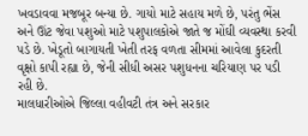ખવડાવવા મજબૂર બન્યા છે. ગાયો માટે સહાય મળે છે, પરંતુ ભેંસ અને ઊંટ જેવા પશુઓ માટે પશુપાલકોએ જાતે જ મોંઘી વ્યવસ્થા કરવી પડે છે. ખેડૂતો બાગાયતી ખેતી તરફ વળતા સીમમાં આવેલા કુદરતી વૃક્ષો કાપી રહ્યા છે, જેની સીધી અસર પશુધનના ચરિયાણ પર પડી રહી છે.
માલધારીઓએ જિલ્લા વહીવટી તંત્ર અને સરકાર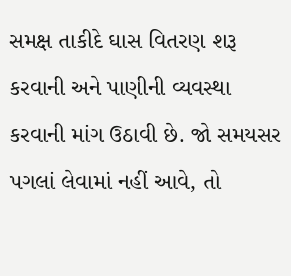સમક્ષ તાકીદે ઘાસ વિતરણ શરૂ કરવાની અને પાણીની વ્યવસ્થા કરવાની માંગ ઉઠાવી છે. જો સમયસર પગલાં લેવામાં નહીં આવે, તો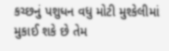કચ્છનું પશુધન વધુ મોટી મુશ્કેલીમાં મુકાઈ શકે છે તેમ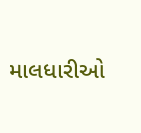માલધારીઓ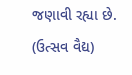જણાવી રહ્યા છે.
(ઉત્સવ વૈદ્ય)